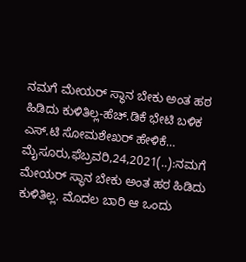ನಮಗೆ ಮೇಯರ್ ಸ್ಥಾನ ಬೇಕು ಅಂತ ಹಠ ಹಿಡಿದು ಕುಳಿತಿಲ್ಲ-ಹೆಚ್.ಡಿಕೆ ಭೇಟಿ ಬಳಿಕ ಎಸ್.ಟಿ ಸೋಮಶೇಖರ್ ಹೇಳಿಕೆ… ಮೈಸೂರು,ಫೆಬ್ರವರಿ,24,2021(..):ನಮಗೆ ಮೇಯರ್ ಸ್ಥಾನ ಬೇಕು ಅಂತ ಹಠ ಹಿಡಿದು ಕುಳಿತಿಲ್ಲ. ಮೊದಲ ಬಾರಿ ಆ ಒಂದು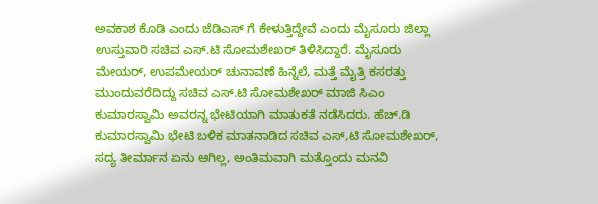ಅವಕಾಶ ಕೊಡಿ ಎಂದು ಜೆಡಿಎಸ್‌ ಗೆ ಕೇಳುತ್ತಿದ್ದೇವೆ ಎಂದು ಮೈಸೂರು ಜಿಲ್ಲಾ ಉಸ್ತುವಾರಿ ಸಚಿವ ಎಸ್.ಟಿ ಸೋಮಶೇಖರ್ ತಿಳಿಸಿದ್ದಾರೆ. ಮೈಸೂರು ಮೇಯರ್, ಉಪಮೇಯರ್ ಚುನಾವಣೆ ಹಿನ್ನೆಲೆ, ಮತ್ತೆ ಮೈತ್ರಿ ಕಸರತ್ತು ಮುಂದುವರೆದಿದ್ದು ಸಚಿವ ಎಸ್.ಟಿ ಸೋಮಶೇಖರ್ ಮಾಜಿ ಸಿಎಂ ಕುಮಾರಸ್ವಾಮಿ ಅವರನ್ನ ಭೇಟಿಯಾಗಿ ಮಾತುಕತೆ ನಡೆಸಿದರು. ಹೆಚ್.ಡಿ ಕುಮಾರಸ್ವಾಮಿ ಭೇಟಿ ಬಳಿಕ ಮಾತನಾಡಿದ ಸಚಿವ ಎಸ್,ಟಿ ಸೋಮಶೇಖರ್, ಸದ್ಯ ತೀರ್ಮಾನ ಏನು ಆಗಿಲ್ಲ, ಅಂತಿಮವಾಗಿ ಮತ್ತೊಂದು ಮನವಿ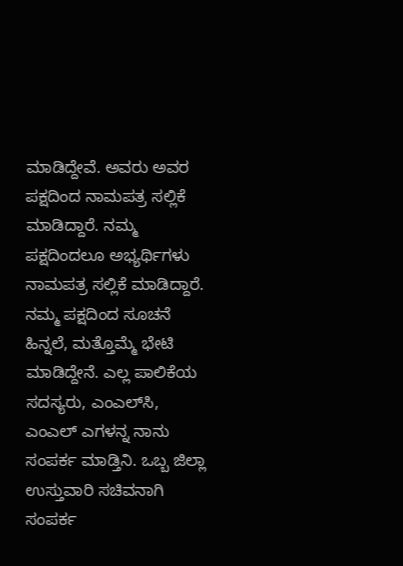ಮಾಡಿದ್ದೇವೆ. ಅವರು ಅವರ ಪಕ್ಷದಿಂದ ನಾಮಪತ್ರ ಸಲ್ಲಿಕೆ ಮಾಡಿದ್ದಾರೆ. ನಮ್ಮ ಪಕ್ಷದಿಂದಲೂ ಅಭ್ಯರ್ಥಿಗಳು ನಾಮಪತ್ರ ಸಲ್ಲಿಕೆ ಮಾಡಿದ್ದಾರೆ. ನಮ್ಮ‌ ಪಕ್ಷದಿಂದ ಸೂಚನೆ ಹಿನ್ನಲೆ, ಮತ್ತೊಮ್ಮೆ ಭೇಟಿ ಮಾಡಿದ್ದೇನೆ. ಎಲ್ಲ ಪಾಲಿಕೆಯ ಸದಸ್ಯರು, ಎಂಎಲ್‌ಸಿ, ಎಂಎಲ್ ಎಗಳನ್ನ ನಾನು ಸಂಪರ್ಕ ಮಾಡ್ತಿನಿ. ಒಬ್ಬ ಜಿಲ್ಲಾ ಉಸ್ತುವಾರಿ ಸಚಿವನಾಗಿ ಸಂಪರ್ಕ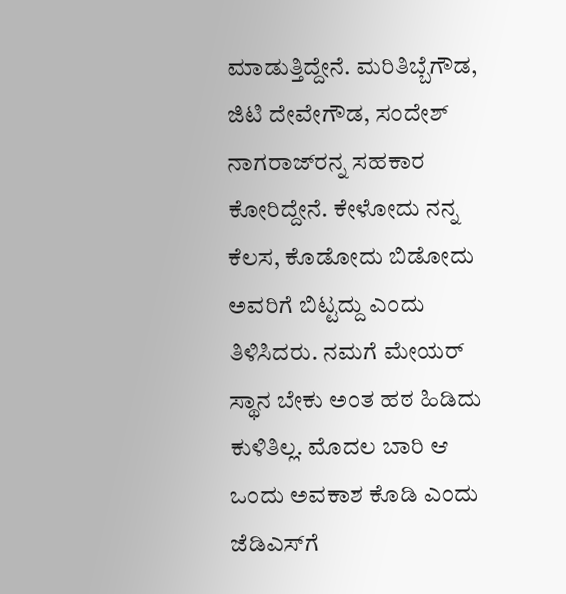ಮಾಡುತ್ತಿದ್ದೇನೆ. ಮರಿತಿಬ್ಬೆಗೌಡ, ಜಿಟಿ ದೇವೇಗೌಡ, ಸಂದೇಶ್ ನಾಗರಾಜ್‌ರನ್ನ ಸಹಕಾರ‌ ಕೋರಿದ್ದೇನೆ. ಕೇಳೋದು ನನ್ನ ಕೆಲಸ, ಕೊಡೋದು ಬಿಡೋದು ಅವರಿಗೆ ಬಿಟ್ಟದ್ದು ಎಂದು ತಿಳಿಸಿದರು. ನಮಗೆ ಮೇಯರ್ ಸ್ಥಾನ ಬೇಕು ಅಂತ ಹಠ ಹಿಡಿದು ಕುಳಿತಿಲ್ಲ. ಮೊದಲ ಬಾರಿ ಆ ಒಂದು ಅವಕಾಶ ಕೊಡಿ ಎಂದು ಜೆಡಿಎಸ್‌ಗೆ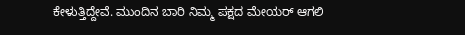ಕೇಳುತ್ತಿದ್ದೇವೆ. ಮುಂದಿನ ಬಾರಿ ನಿಮ್ಮ ಪಕ್ಷದ ಮೇಯರ್ ಆಗಲಿ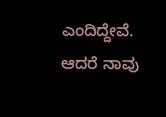ಎಂದಿದ್ದೇವೆ. ಆದರೆ ನಾವು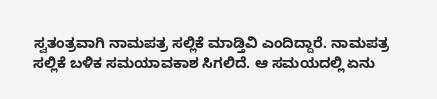ಸ್ವತಂತ್ರವಾಗಿ ನಾಮಪತ್ರ ಸಲ್ಲಿಕೆ ಮಾಡ್ತಿವಿ ಎಂದಿದ್ದಾರೆ. ನಾಮಪತ್ರ ಸಲ್ಲಿಕೆ ಬಳಿಕ ಸಮಯಾವಕಾಶ ಸಿಗಲಿದೆ. ಆ ಸಮಯದಲ್ಲಿ ಏನು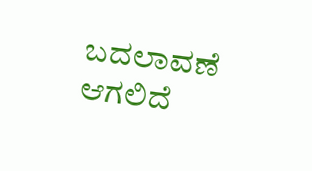ಬದಲಾವಣೆ ಆಗಲಿದೆ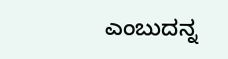ಎಂಬುದನ್ನ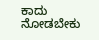ಕಾದು ನೋಡಬೇಕು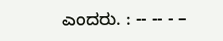ಎಂದರು. : -- -- - –